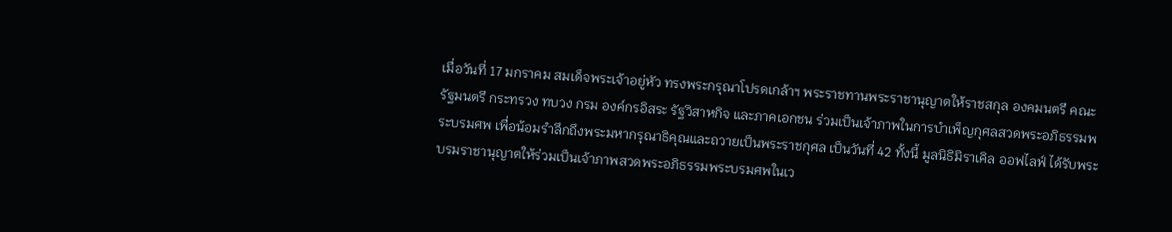เมื่อวันที่ 17 มกราคม สมเด็จพระเจ้าอยู่หัว ทรงพระกรุณาโปรดเกล้าฯ พระราชทานพระราชานุญาตให้ราชสกุล องคมนตรี คณะรัฐมนตรี กระทรวง ทบวง กรม องค์กรอิสระ รัฐวิสาหกิจ และภาคเอกชน ร่วมเป็นเจ้าภาพในการบำเพ็ญกุศลสวดพระอภิธรรมพระบรมศพ เพื่อน้อมรำลึกถึงพระมหากรุณาธิคุณและถวายเป็นพระราชกุศล เป็นวันที่ 42 ทั้งนี้ มูลนิธิมิราเคิล ออฟไลฟ์ ได้รับพระบรมราชานุญาตให้ร่วมเป็นเจ้าภาพสวดพระอภิธรรมพระบรมศพในเว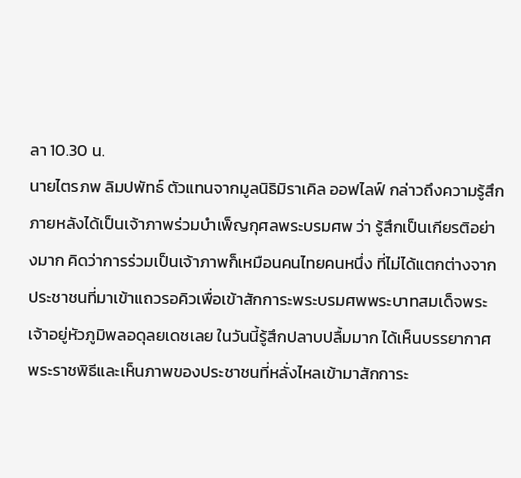ลา 10.30 น.
นายไตรภพ ลิมปพัทธ์ ตัวแทนจากมูลนิธิมิราเคิล ออฟไลฟ์ กล่าวถึงความรู้สึกภายหลังได้เป็นเจ้าภาพร่วมบำเพ็ญกุศลพระบรมศพ ว่า รู้สึกเป็นเกียรติอย่างมาก คิดว่าการร่วมเป็นเจ้าภาพก็เหมือนคนไทยคนหนึ่ง ที่ไม่ได้แตกต่างจากประชาชนที่มาเข้าแถวรอคิวเพื่อเข้าสักการะพระบรมศพพระบาทสมเด็จพระเจ้าอยู่หัวภูมิพลอดุลยเดชเลย ในวันนี้รู้สึกปลาบปลื้มมาก ได้เห็นบรรยากาศพระราชพิธีและเห็นภาพของประชาชนที่หลั่งไหลเข้ามาสักการะ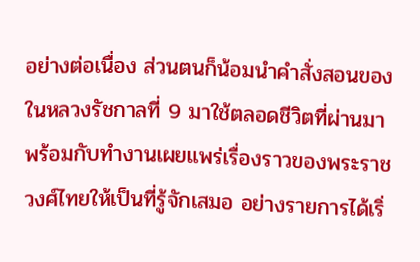อย่างต่อเนื่อง ส่วนตนก็น้อมนำคำสั่งสอนของในหลวงรัชกาลที่ 9 มาใช้ตลอดชีวิตที่ผ่านมา พร้อมกับทำงานเผยแพร่เรื่องราวของพระราชวงศ์ไทยให้เป็นที่รู้จักเสมอ อย่างรายการได้เริ่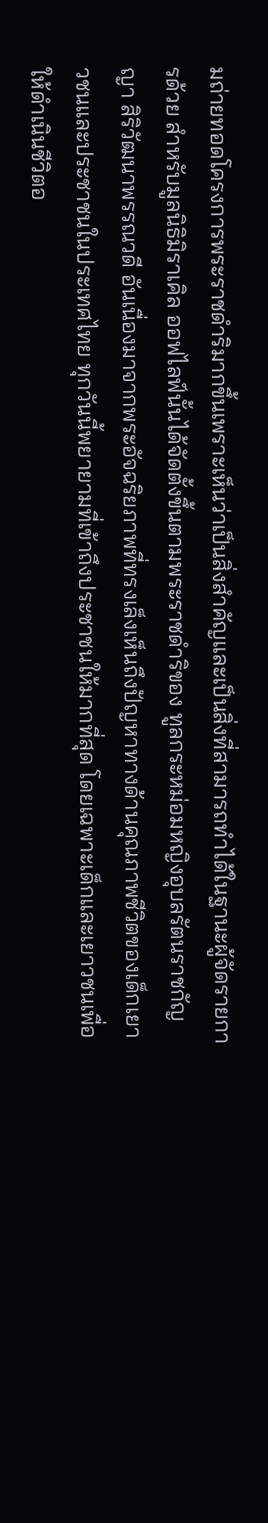มถ่ายทอดโครงการพระราชดำริมากขึ้นเพราะเห็นว่าเป็นสิ่งสำคัญและเป็นสิ่งที่สามารถทำได้ในฐานะผู้จัดรายการด้วย สำหรับมูลนิธิมิราเคิล ออฟไลฟ์นั้นได้จัดตั้งขึ้นตามพระราชดำริของ ทูลกระหม่อมหญิงอุบลรัตนราชกัญญา สิริวัฒนาพรรณวดี อันเนื่องมาจากพระอัจฉริยภาพที่ทรงเล็งเห็นถึงปัญหาทางด้านคุณภาพชีวิตของเด็กเยาวชนและประชาชนในประเทศไทย ทุกวันนี้พยายามที่เข้าถึงประชาชนให้มากที่สุด โดยเฉพาะเด็กและเยาวชนเพื่อให้ดำเนินชีวิตอ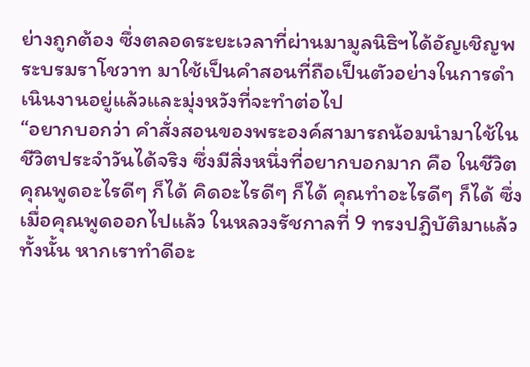ย่างถูกต้อง ซึ่งตลอดระยะเวลาที่ผ่านมามูลนิธิฯได้อัญเชิญพระบรมราโชวาท มาใช้เป็นคำสอนที่ถือเป็นตัวอย่างในการดำเนินงานอยู่แล้วและมุ่งหวังที่จะทำต่อไป
“อยากบอกว่า คำสั่งสอนของพระองค์สามารถน้อมนำมาใช้ในชีวิตประจำวันได้จริง ซึ่งมีสิ่งหนึ่งที่อยากบอกมาก คือ ในชีวิตคุณพูดอะไรดีๆ ก็ได้ คิดอะไรดีๆ ก็ได้ คุณทำอะไรดีๆ ก็ได้ ซึ่งเมื่อคุณพูดออกไปแล้ว ในหลวงรัชกาลที่ 9 ทรงปฎิบัติมาแล้วทั้งนั้น หากเราทำดีอะ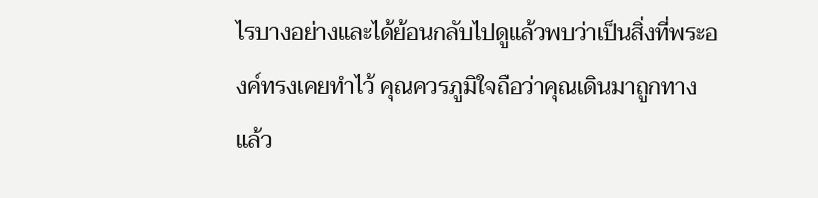ไรบางอย่างและได้ย้อนกลับไปดูแล้วพบว่าเป็นสิ่งที่พระองค์ทรงเคยทำไว้ คุณควรภูมิใจถือว่าคุณเดินมาถูกทางแล้ว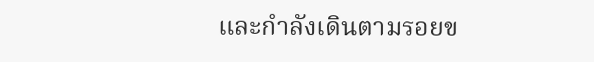และกำลังเดินตามรอยข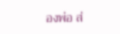องพ่อ ส่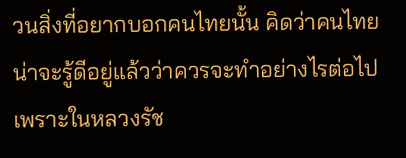วนสิ่งที่อยากบอกคนไทยนั้น คิดว่าคนไทยน่าจะรู้ดีอยู่แล้วว่าควรจะทำอย่างไรต่อไปเพราะในหลวงรัช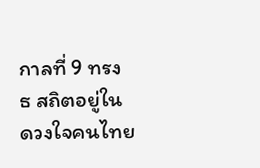กาลที่ 9 ทรง ธ สถิตอยู่ในดวงใจคนไทย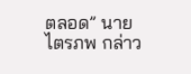ตลอด” นายไตรภพ กล่าว